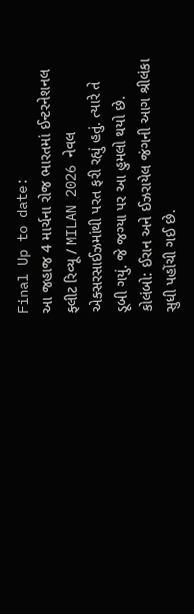Final Up to date:
આ જહાજ 4 માર્ચના રોજ ભારતમાં ઈન્ટરનેશનલ ફ્લીટ રિવ્યૂ / MILAN 2026 નેવલ એક્સરસાઈઝમાંથી પરત ફરી રહ્યું હતું. ત્યારે તે ડૂબી ગયું. જે જગ્યા પર આ હુમલો થયો છે.
કોલંબો: ઈરાન અને ઈઝરાયેલ જંગની આગ શ્રીલંકા સુધી પહોંચી ગઈ છે.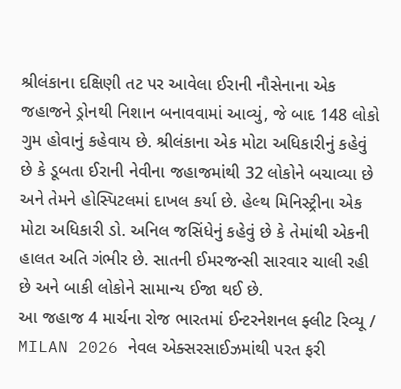શ્રીલંકાના દક્ષિણી તટ પર આવેલા ઈરાની નૌસેનાના એક જહાજને ડ્રોનથી નિશાન બનાવવામાં આવ્યું, જે બાદ 148 લોકો ગુમ હોવાનું કહેવાય છે. શ્રીલંકાના એક મોટા અધિકારીનું કહેવું છે કે ડૂબતા ઈરાની નેવીના જહાજમાંથી 32 લોકોને બચાવ્યા છે અને તેમને હોસ્પિટલમાં દાખલ કર્યા છે. હેલ્થ મિનિસ્ટ્રીના એક મોટા અધિકારી ડો. અનિલ જસિંધેનું કહેવું છે કે તેમાંથી એકની હાલત અતિ ગંભીર છે. સાતની ઈમરજન્સી સારવાર ચાલી રહી છે અને બાકી લોકોને સામાન્ય ઈજા થઈ છે.
આ જહાજ 4 માર્ચના રોજ ભારતમાં ઈન્ટરનેશનલ ફ્લીટ રિવ્યૂ / MILAN 2026 નેવલ એક્સરસાઈઝમાંથી પરત ફરી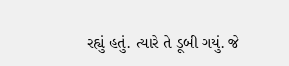રહ્યું હતું. ત્યારે તે ડૂબી ગયું. જે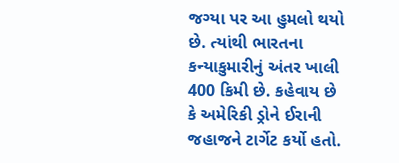જગ્યા પર આ હુમલો થયો છે. ત્યાંથી ભારતના કન્યાકુમારીનું અંતર ખાલી 400 કિમી છે. કહેવાય છે કે અમેરિકી ડ્રોને ઈરાની જહાજને ટાર્ગેટ કર્યો હતો.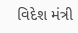વિદેશ મંત્રી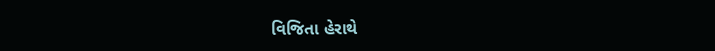વિજિતા હેરાથે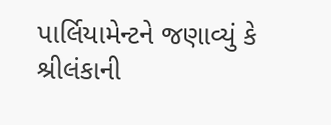પાર્લિયામેન્ટને જણાવ્યું કે શ્રીલંકાની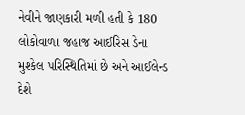નેવીને જાણકારી મળી હતી કે 180 લોકોવાળા જહાજ આઈરિસ ડેના મુશ્કેલ પરિસ્થિતિમાં છે અને આઈલેન્ડ દેશે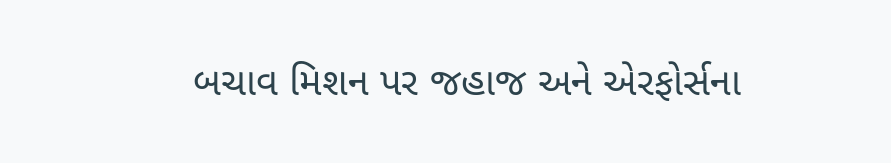બચાવ મિશન પર જહાજ અને એરફોર્સના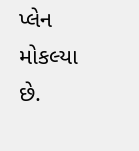પ્લેન મોકલ્યા છે.